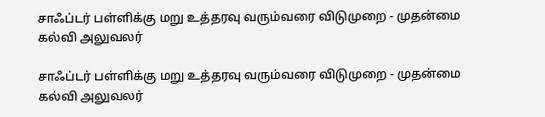சாஃப்டர் பள்ளிக்கு மறு உத்தரவு வரும்வரை விடுமுறை - முதன்மை கல்வி அலுவலர்

சாஃப்டர் பள்ளிக்கு மறு உத்தரவு வரும்வரை விடுமுறை - முதன்மை கல்வி அலுவலர்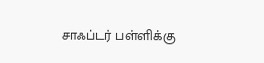சாஃப்டர் பள்ளிக்கு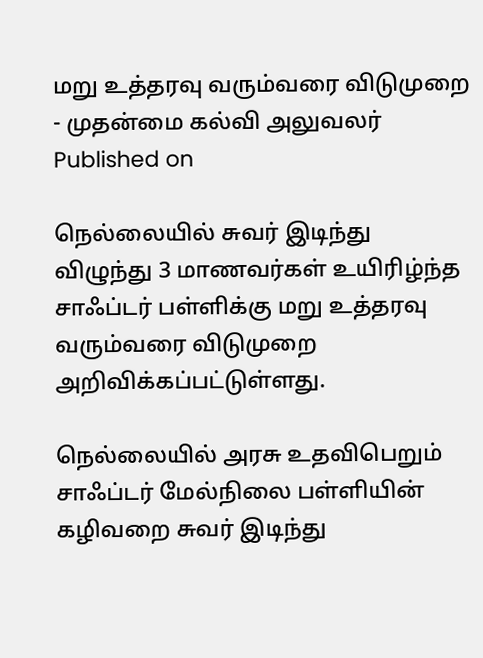மறு உத்தரவு வரும்வரை விடுமுறை - முதன்மை கல்வி அலுவலர்
Published on

நெல்லையில் சுவர் இடிந்து விழுந்து 3 மாணவர்கள் உயிரிழ்ந்த சாஃப்டர் பள்ளிக்கு மறு உத்தரவு வரும்வரை விடுமுறை அறிவிக்கப்பட்டுள்ளது.

நெல்லையில் அரசு உதவிபெறும் சாஃப்டர் மேல்நிலை பள்ளியின் கழிவறை சுவர் இடிந்து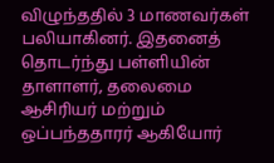விழுந்ததில் 3 மாணவர்கள் பலியாகினர். இதனைத் தொடர்ந்து பள்ளியின் தாளாளர், தலைமை ஆசிரியர் மற்றும் ஒப்பந்ததாரர் ஆகியோர்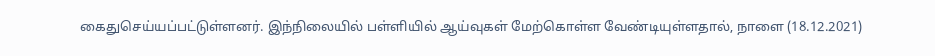கைதுசெய்யப்பட்டுள்ளனர். இந்நிலையில் பள்ளியில் ஆய்வுகள் மேற்கொள்ள வேண்டியுள்ளதால், நாளை (18.12.2021)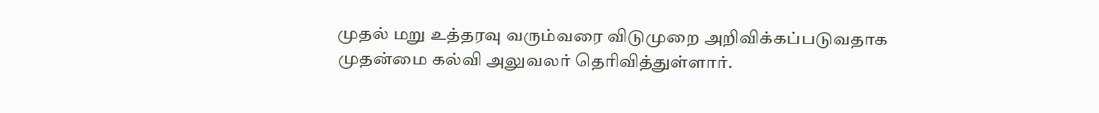முதல் மறு உத்தரவு வரும்வரை விடுமுறை அறிவிக்கப்படுவதாக முதன்மை கல்வி அலுவலர் தெரிவித்துள்ளார்.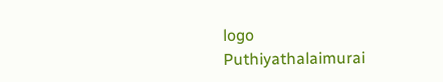logo
Puthiyathalaimurai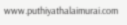www.puthiyathalaimurai.com